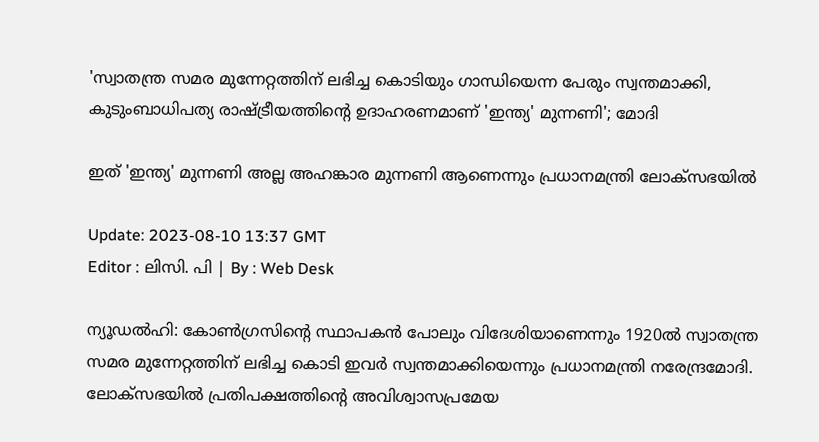'സ്വാതന്ത്ര സമര മുന്നേറ്റത്തിന് ലഭിച്ച കൊടിയും ഗാന്ധിയെന്ന പേരും സ്വന്തമാക്കി, കുടുംബാധിപത്യ രാഷ്ട്രീയത്തിന്റെ ഉദാഹരണമാണ് 'ഇന്ത്യ' മുന്നണി'; മോദി

ഇത് 'ഇന്ത്യ' മുന്നണി അല്ല അഹങ്കാര മുന്നണി ആണെന്നും പ്രധാനമന്ത്രി ലോക്സഭയില്‍

Update: 2023-08-10 13:37 GMT
Editor : ലിസി. പി | By : Web Desk

ന്യൂഡൽഹി: കോൺഗ്രസിന്റെ സ്ഥാപകൻ പോലും വിദേശിയാണെന്നും 1920ൽ സ്വാതന്ത്ര സമര മുന്നേറ്റത്തിന് ലഭിച്ച കൊടി ഇവർ സ്വന്തമാക്കിയെന്നും പ്രധാനമന്ത്രി നരേന്ദ്രമോദി. ലോക്‌സഭയിൽ പ്രതിപക്ഷത്തിന്റെ അവിശ്വാസപ്രമേയ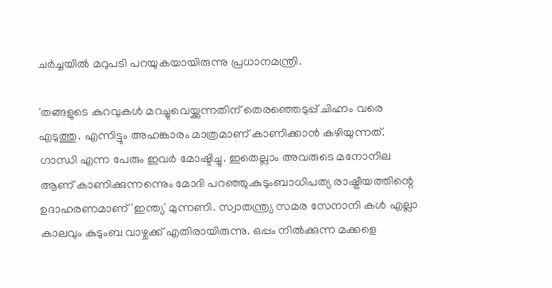ചർച്ചയിൽ മറുപടി പറയുകയായിരുന്നു പ്രധാനമന്ത്രി.

'തങ്ങളുടെ കുറവുകൾ മറച്ചുവെയ്ക്കുന്നതിന് തെരഞ്ഞെടുപ്പ് ചിഹ്നം വരെ എടുത്തു. എന്നിട്ടും അഹങ്കാരം മാത്രമാണ് കാണിക്കാൻ കഴിയുന്നത്. ഗാന്ധി എന്ന പേരും ഇവർ മോഷ്ടിച്ചു. ഇതെല്ലാം അവരുടെ മനോനില ആണ് കാണിക്കുന്നന്നെും മോദി പറഞ്ഞു.കുടുംബാധിപത്യ രാഷ്ട്രീയത്തിന്റെ ഉദാഹരണമാണ് 'ഇന്ത്യ' മുന്നണി. സ്വാതന്ത്ര്യ സമര സേനാനി കൾ എല്ലാ കാലവും കുടുംബ വാഴ്ചക്ക് എതിരായിരുന്നു. ഒപ്പം നിൽക്കുന്ന മക്കളെ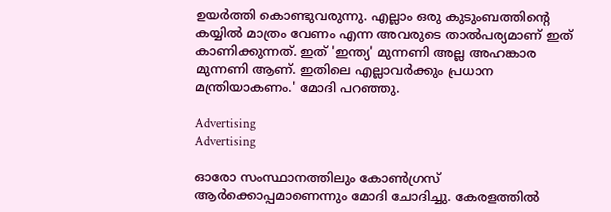ഉയർത്തി കൊണ്ടുവരുന്നു. എല്ലാം ഒരു കുടുംബത്തിന്റെ കയ്യിൽ മാത്രം വേണം എന്ന അവരുടെ താൽപര്യമാണ് ഇത് കാണിക്കുന്നത്. ഇത് 'ഇന്ത്യ' മുന്നണി അല്ല അഹങ്കാര മുന്നണി ആണ്. ഇതിലെ എല്ലാവർക്കും പ്രധാന മന്ത്രിയാകണം.' മോദി പറഞ്ഞു.

Advertising
Advertising

ഓരോ സംസ്ഥാനത്തിലും കോൺഗ്രസ് ആർക്കൊപ്പമാണെന്നും മോദി ചോദിച്ചു. കേരളത്തിൽ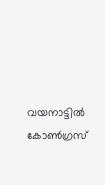വയനാട്ടിൽ കോൺഗ്രസ്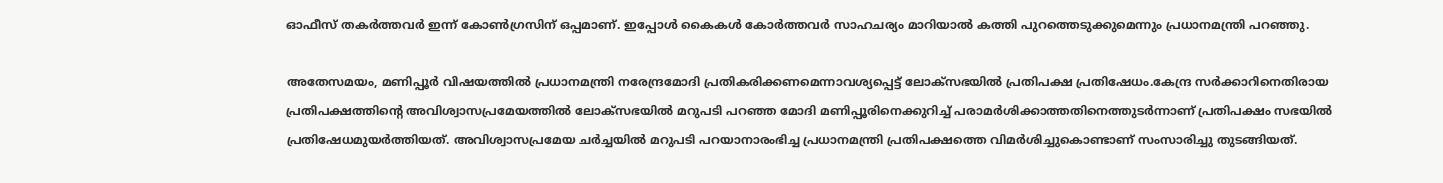ഓഫീസ് തകർത്തവർ ഇന്ന് കോൺഗ്രസിന് ഒപ്പമാണ്. ഇപ്പോൾ കൈകൾ കോർത്തവർ സാഹചര്യം മാറിയാൽ കത്തി പുറത്തെടുക്കുമെന്നും പ്രധാനമന്ത്രി പറഞ്ഞു.

അതേസമയം, മണിപ്പൂർ വിഷയത്തിൽ പ്രധാനമന്ത്രി നരേന്ദ്രമോദി പ്രതികരിക്കണമെന്നാവശ്യപ്പെട്ട് ലോക്‌സഭയിൽ പ്രതിപക്ഷ പ്രതിഷേധം.കേന്ദ്ര സർക്കാറിനെതിരായ പ്രതിപക്ഷത്തിന്റെ അവിശ്വാസപ്രമേയത്തിൽ ലോക്സഭയിൽ മറുപടി പറഞ്ഞ മോദി മണിപ്പൂരിനെക്കുറിച്ച് പരാമർശിക്കാത്തതിനെത്തുടർന്നാണ് പ്രതിപക്ഷം സഭയിൽ പ്രതിഷേധമുയർത്തിയത്. അവിശ്വാസപ്രമേയ ചർച്ചയിൽ മറുപടി പറയാനാരംഭിച്ച പ്രധാനമന്ത്രി പ്രതിപക്ഷത്തെ വിമർശിച്ചുകൊണ്ടാണ് സംസാരിച്ചു തുടങ്ങിയത്.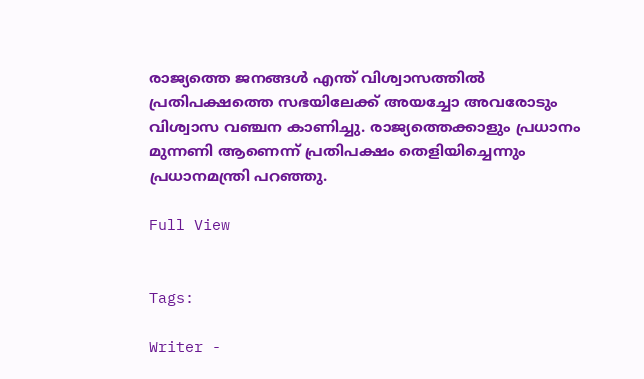രാജ്യത്തെ ജനങ്ങൾ എന്ത് വിശ്വാസത്തിൽ പ്രതിപക്ഷത്തെ സഭയിലേക്ക് അയച്ചോ അവരോടും വിശ്വാസ വഞ്ചന കാണിച്ചു. രാജ്യത്തെക്കാളും പ്രധാനം മുന്നണി ആണെന്ന് പ്രതിപക്ഷം തെളിയിച്ചെന്നും പ്രധാനമന്ത്രി പറഞ്ഞു.

Full View


Tags:

Writer -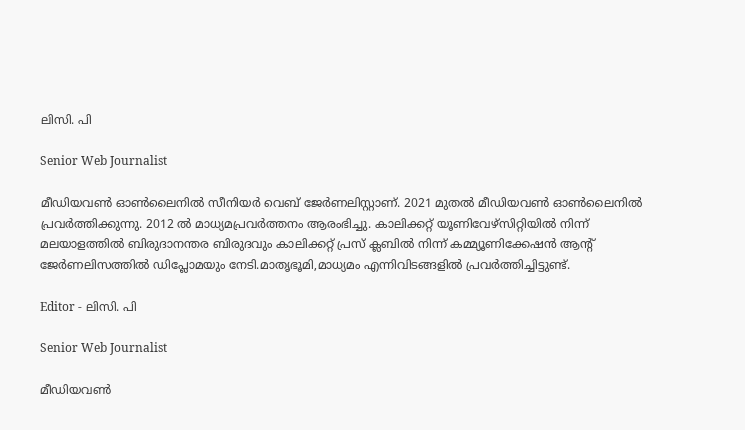ലിസി. പി

Senior Web Journalist

മീഡിയവൺ ഓൺലൈനിൽ സീനിയർ വെബ് ജേർണലിസ്റ്റാണ്. 2021 മുതൽ മീഡിയവൺ ഓൺലൈനിൽ പ്രവർത്തിക്കുന്നു. 2012 ല്‍ മാധ്യമപ്രവര്‍ത്തനം ആരംഭിച്ചു. കാലിക്കറ്റ് യൂണിവേഴ്‌സിറ്റിയിൽ നിന്ന് മലയാളത്തിൽ ബിരുദാനന്തര ബിരുദവും കാലിക്കറ്റ് പ്രസ് ക്ലബിൽ നിന്ന് കമ്മ്യൂണിക്കേഷൻ ആന്റ് ജേർണലിസത്തിൽ ഡിപ്ലോമയും നേടി.മാതൃഭൂമി,മാധ്യമം എന്നിവിടങ്ങളിൽ പ്രവർത്തിച്ചിട്ടുണ്ട്.

Editor - ലിസി. പി

Senior Web Journalist

മീഡിയവൺ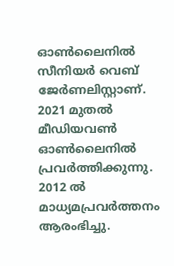ഓൺലൈനിൽ സീനിയർ വെബ് ജേർണലിസ്റ്റാണ്. 2021 മുതൽ മീഡിയവൺ ഓൺലൈനിൽ പ്രവർത്തിക്കുന്നു. 2012 ല്‍ മാധ്യമപ്രവര്‍ത്തനം ആരംഭിച്ചു.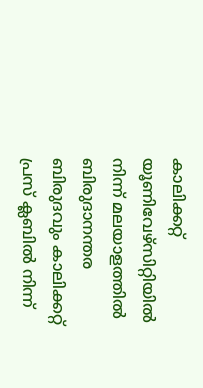കാലിക്കറ്റ് യൂണിവേഴ്‌സിറ്റിയിൽ നിന്ന് മലയാളത്തിൽ ബിരുദാനന്തര ബിരുദവും കാലിക്കറ്റ് പ്രസ് ക്ലബിൽ നിന്ന്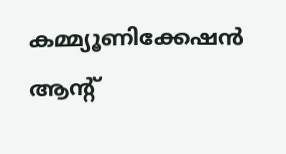കമ്മ്യൂണിക്കേഷൻ ആന്റ്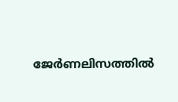ജേർണലിസത്തിൽ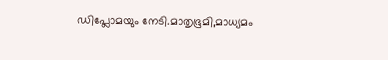ഡിപ്ലോമയും നേടി.മാതൃഭൂമി,മാധ്യമം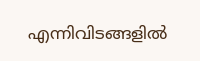എന്നിവിടങ്ങളിൽ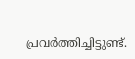പ്രവർത്തിച്ചിട്ടുണ്ട്.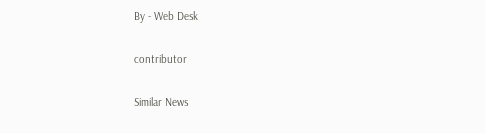By - Web Desk

contributor

Similar News